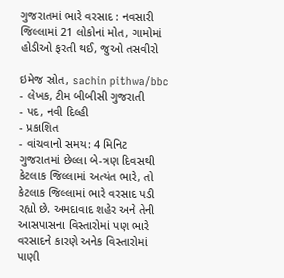ગુજરાતમાં ભારે વરસાદ : નવસારી જિલ્લામાં 21 લોકોનાં મોત, ગામોમાં હોડીઓ ફરતી થઈ, જુઓ તસવીરો

ઇમેજ સ્રોત, sachin pithwa/bbc
- લેખક, ટીમ બીબીસી ગુજરાતી
- પદ, નવી દિલ્હી
- પ્રકાશિત
- વાંચવાનો સમય: 4 મિનિટ
ગુજરાતમાં છેલ્લા બે-ત્રણ દિવસથી કેટલાક જિલ્લામાં અત્યંત ભારે, તો કેટલાક જિલ્લામાં ભારે વરસાદ પડી રહ્યો છે. અમદાવાદ શહેર અને તેની આસપાસના વિસ્તારોમાં પણ ભારે વરસાદને કારણે અનેક વિસ્તારોમાં પાણી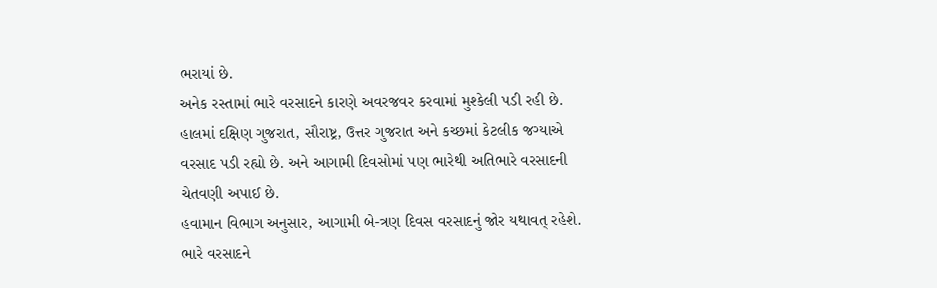ભરાયાં છે.
અનેક રસ્તામાં ભારે વરસાદને કારણે અવરજવર કરવામાં મુશ્કેલી પડી રહી છે.
હાલમાં દક્ષિણ ગુજરાત, સૌરાષ્ટ્ર, ઉત્તર ગુજરાત અને કચ્છમાં કેટલીક જગ્યાએ વરસાદ પડી રહ્યો છે. અને આગામી દિવસોમાં પણ ભારેથી અતિભારે વરસાદની ચેતવણી અપાઈ છે.
હવામાન વિભાગ અનુસાર, આગામી બે-ત્રણ દિવસ વરસાદનું જોર યથાવત્ રહેશે.
ભારે વરસાદને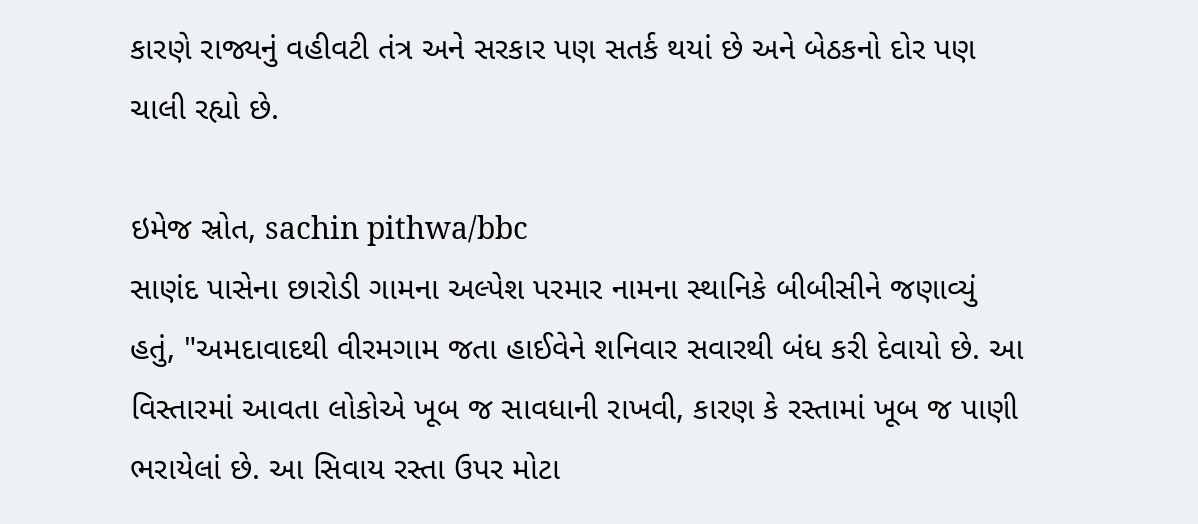કારણે રાજ્યનું વહીવટી તંત્ર અને સરકાર પણ સતર્ક થયાં છે અને બેઠકનો દોર પણ ચાલી રહ્યો છે.

ઇમેજ સ્રોત, sachin pithwa/bbc
સાણંદ પાસેના છારોડી ગામના અલ્પેશ પરમાર નામના સ્થાનિકે બીબીસીને જણાવ્યું હતું, "અમદાવાદથી વીરમગામ જતા હાઈવેને શનિવાર સવારથી બંધ કરી દેવાયો છે. આ વિસ્તારમાં આવતા લોકોએ ખૂબ જ સાવધાની રાખવી, કારણ કે રસ્તામાં ખૂબ જ પાણી ભરાયેલાં છે. આ સિવાય રસ્તા ઉપર મોટા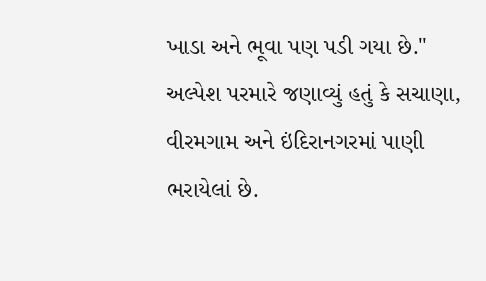ખાડા અને ભૂવા પણ પડી ગયા છે."
અલ્પેશ પરમારે જણાવ્યું હતું કે સચાણા, વીરમગામ અને ઇંદિરાનગરમાં પાણી ભરાયેલાં છે.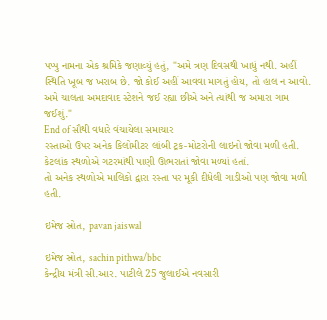પપ્પુ નામના એક શ્રમિકે જણાવ્યું હતું, "અમે ત્રણ દિવસથી ખાધું નથી. અહીં સ્થિતિ ખૂબ જ ખરાબ છે. જો કોઈ અહીં આવવા માગતું હોય, તો હાલ ન આવો. અમે ચાલતા અમદાવાદ સ્ટેશને જઈ રહ્યા છીએ અને ત્યાંથી જ અમારા ગામ જઈશું."
End of સૌથી વધારે વંચાયેલા સમાચાર
રસ્તાઓ ઉપર અનેક કિલોમીટર લાંબી ટ્રક-મોટરોની લાઇનો જોવા મળી હતી. કેટલાંક સ્થળોએ ગટરમાંથી પાણી ઊભરાતાં જોવા મળ્યાં હતાં.
તો અનેક સ્થળોએ માલિકો દ્વારા રસ્તા પર મૂકી દીધેલી ગાડીઓ પણ જોવા મળી હતી.

ઇમેજ સ્રોત, pavan jaiswal

ઇમેજ સ્રોત, sachin pithwa/bbc
કેન્દ્રીય મંત્રી સી.આર. પાટીલે 25 જુલાઈએ નવસારી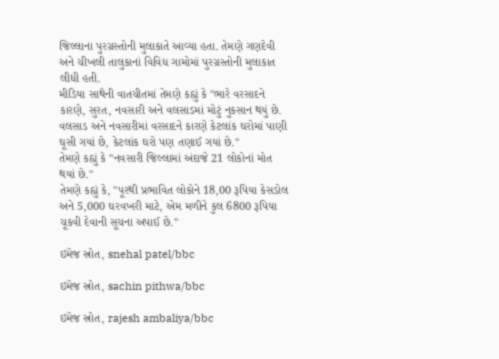જિલ્લાના પુરગ્રસ્તોની મુલાકાતે આવ્યા હતા. તેમણે ગણદેવી અને ચીખલી તાલુકાનાં વિવિધ ગામોમાં પુરગ્રસ્તોની મુલાકાત લીધી હતી.
મીડિયા સાથેની વાતચીતમાં તેમણે કહ્યું કે "ભારે વરસાદને કારણે, સુરત, નવસારી અને વલસાડમાં મોટું નુકસાન થયું છે. વલસાડ અને નવસારીમાં વરસાદને કારણે કેટલાંક ઘરોમાં પાણી ઘૂસી ગયાં છે, કેટલાંક ઘરો પણ તણાઈ ગયાં છે."
તેમણે કહ્યું કે "નવસારી જિલ્લામાં અંદાજે 21 લોકોનાં મોત થયાં છે."
તેમણે કહ્યું કે, "પૂરથી પ્રભાવિત લોકોને 18,00 રૂપિયા કેસડોલ અને 5,000 ઘરવખરી માટે, એમ મળીને કુલ 6800 રૂપિયા ચૂકવી દેવાની સૂચના અપાઈ છે."

ઇમેજ સ્રોત, snehal patel/bbc

ઇમેજ સ્રોત, sachin pithwa/bbc

ઇમેજ સ્રોત, rajesh ambaliya/bbc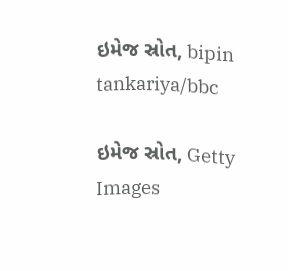ઇમેજ સ્રોત, bipin tankariya/bbc

ઇમેજ સ્રોત, Getty Images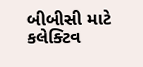બીબીસી માટે કલેક્ટિવ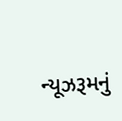ન્યૂઝરૂમનું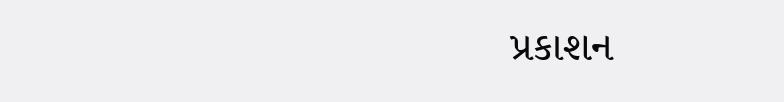પ્રકાશન